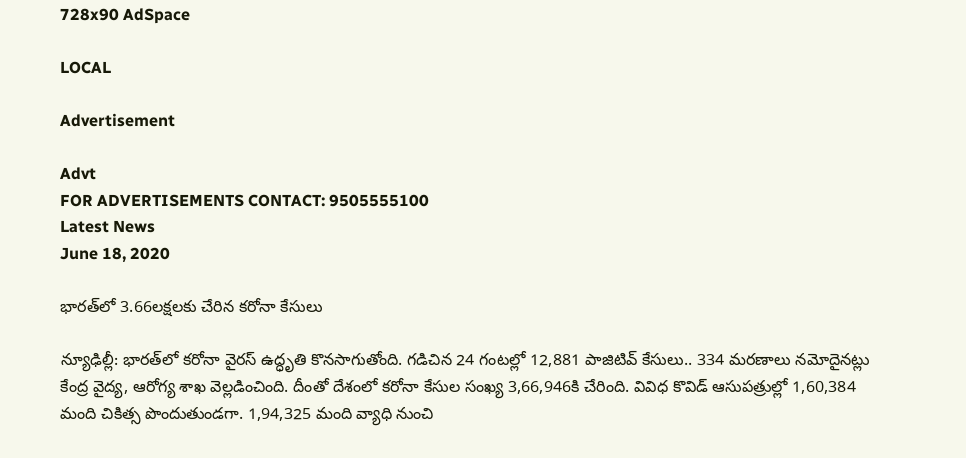728x90 AdSpace

LOCAL

Advertisement

Advt
FOR ADVERTISEMENTS CONTACT: 9505555100
Latest News
June 18, 2020

భారత్‌లో 3.66లక్షలకు చేరిన కరోనా కేసులు

న్యూఢిల్లీ: భారత్‌లో కరోనా వైరస్‌ ఉద్ధృతి కొనసాగుతోంది. గడిచిన 24 గంటల్లో 12,881 పాజిటివ్‌ కేసులు.. 334 మరణాలు నమోదైనట్లు కేంద్ర వైద్య, ఆరోగ్య శాఖ వెల్లడించింది. దీంతో దేశంలో కరోనా కేసుల సంఖ్య 3,66,946కి చేరింది. వివిధ కొవిడ్‌ ఆసుపత్రుల్లో 1,60,384 మంది చికిత్స పొందుతుండగా. 1,94,325 మంది వ్యాధి నుంచి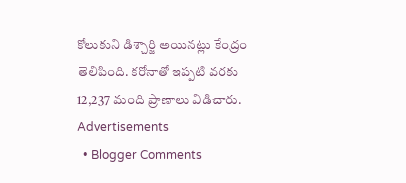కోలుకుని డిశ్చార్జి అయినట్లు కేంద్రం తెలిపింది. కరోనాతో ఇప్పటి వరకు 12,237 మంది ప్రాణాలు విడిచారు.
Advertisements
  • Blogger Comments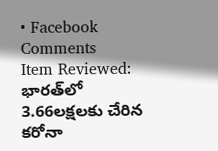• Facebook Comments
Item Reviewed: భారత్‌లో 3.66లక్షలకు చేరిన కరోనా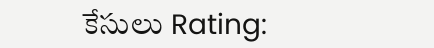కేసులు Rating: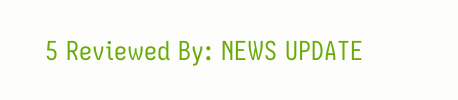5 Reviewed By: NEWS UPDATE